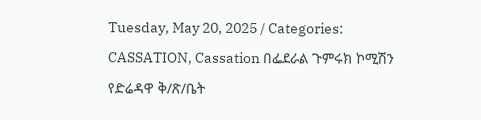Tuesday, May 20, 2025 / Categories: CASSATION, Cassation በፌደራል ጉምሩክ ኮሚሽን የድሬዳዋ ቅ/ጽ/ቤት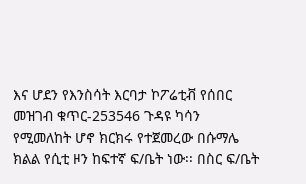እና ሆደን የእንስሳት እርባታ ኮፖሬቲቭ የሰበር መዝገብ ቁጥር-253546 ጉዳዩ ካሳን የሚመለከት ሆኖ ክርክሩ የተጀመረው በሱማሌ ክልል የሲቲ ዞን ከፍተኛ ፍ/ቤት ነው፡፡ በስር ፍ/ቤት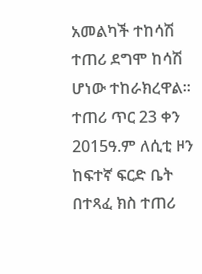አመልካች ተከሳሽ ተጠሪ ደግሞ ከሳሽ ሆነው ተከራክረዋል፡፡ ተጠሪ ጥር 23 ቀን 2015ዓ.ም ለሲቲ ዞን ከፍተኛ ፍርድ ቤት በተጻፈ ክስ ተጠሪ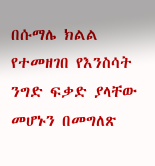በሱማሌ ክልል የተመዘገበ የእንስሳት ንግድ ፍቃድ ያላቸው መሆኑን በመግለጽ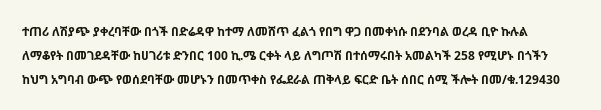ተጠሪ ለሽያጭ ያቀረባቸው በጎች በድሬዳዋ ከተማ ለመሸጥ ፈልጎ የበግ ዋጋ በመቀነሱ በደንባል ወረዳ ቢዮ ኩሉል ለማቆየት በመገደዳቸው ከሀገሪቱ ድንበር 100 ኪ.ሜ ርቀት ላይ ለግጦሽ በተሰማሩበት አመልካች 258 የሚሆኑ በጎችን ከህግ አግባብ ውጭ የወሰደባቸው መሆኑን በመጥቀስ የፌደራል ጠቅላይ ፍርድ ቤት ሰበር ሰሚ ችሎት በመ/ቁ.129430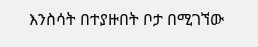እንስሳት በተያዙበት ቦታ በሚገኘው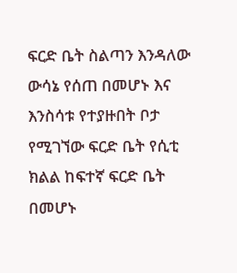ፍርድ ቤት ስልጣን እንዳለው ውሳኔ የሰጠ በመሆኑ እና እንስሳቱ የተያዙበት ቦታ የሚገኘው ፍርድ ቤት የሲቲ ክልል ከፍተኛ ፍርድ ቤት በመሆኑ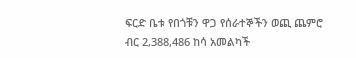ፍርድ ቤቱ የበጎቹን ዋጋ የሰራተኞችን ወጪ ጨምሮ ብር 2,388,486 ከሳ አመልካች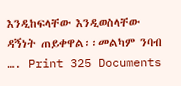እንዲከፍላቸው እንዲወስላቸው ዳኝነት ጠይቀዋል፡፡መልካም ንባብ …. Print 325 Documents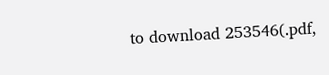to download 253546(.pdf,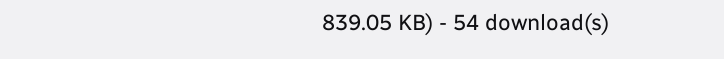839.05 KB) - 54 download(s)